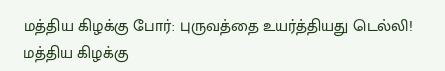மத்திய கிழக்கு போர்: புருவத்தை உயர்த்தியது டெல்லி!
மத்திய கிழக்கு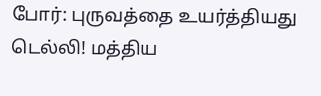போர்: புருவத்தை உயர்த்தியது டெல்லி! மத்திய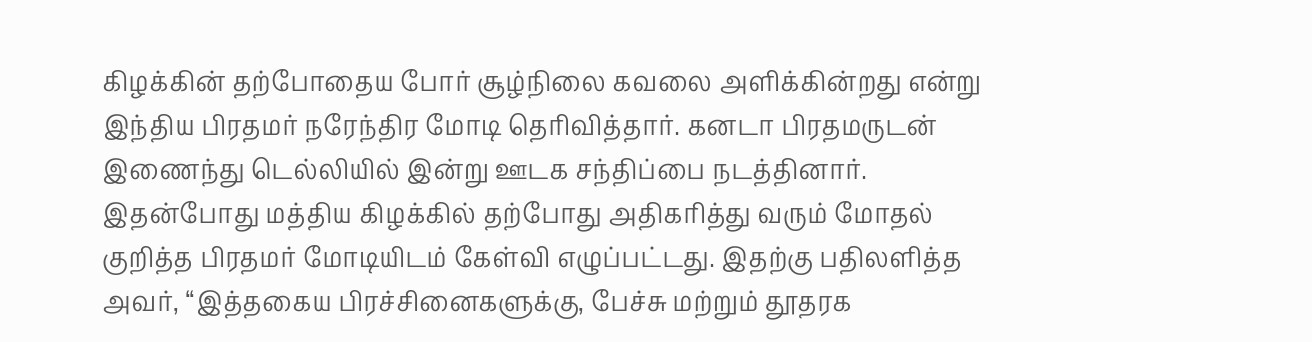கிழக்கின் தற்போதைய போர் சூழ்நிலை கவலை அளிக்கின்றது என்று இந்திய பிரதமர் நரேந்திர மோடி தெரிவித்தார். கனடா பிரதமருடன் இணைந்து டெல்லியில் இன்று ஊடக சந்திப்பை நடத்தினார். இதன்போது மத்திய கிழக்கில் தற்போது அதிகரித்து வரும் மோதல் குறித்த பிரதமர் மோடியிடம் கேள்வி எழுப்பட்டது. இதற்கு பதிலளித்த அவர், ‘‘இத்தகைய பிரச்சினைகளுக்கு, பேச்சு மற்றும் தூதரக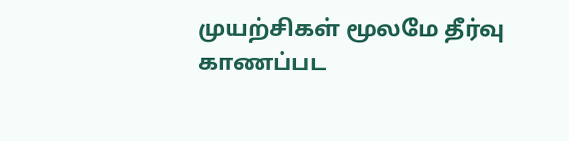முயற்சிகள் மூலமே தீர்வு காணப்பட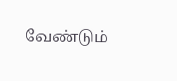வேண்டும்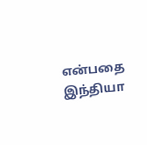என்பதை இந்தியா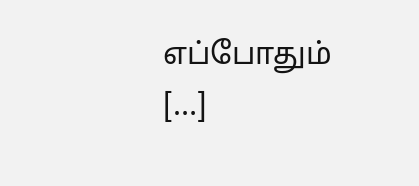எப்போதும் […]